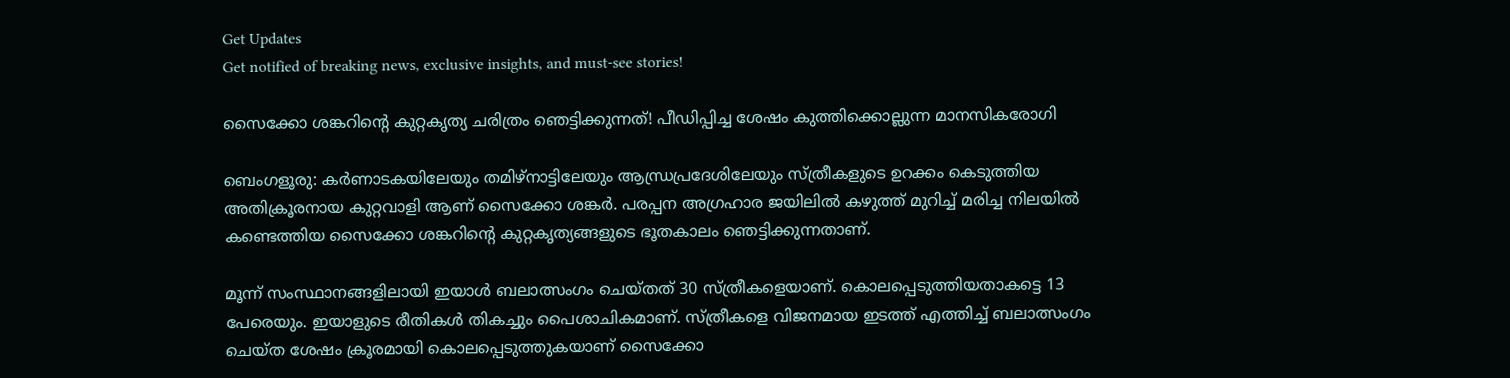Get Updates
Get notified of breaking news, exclusive insights, and must-see stories!

സൈക്കോ ശങ്കറിന്റെ കുറ്റകൃത്യ ചരിത്രം ഞെട്ടിക്കുന്നത്! പീഡിപ്പിച്ച ശേഷം കുത്തിക്കൊല്ലുന്ന മാനസികരോഗി

ബെംഗളൂരു: കര്‍ണാടകയിലേയും തമിഴ്‌നാട്ടിലേയും ആന്ധ്രപ്രദേശിലേയും സ്ത്രീകളുടെ ഉറക്കം കെടുത്തിയ അതിക്രൂരനായ കുറ്റവാളി ആണ് സൈക്കോ ശങ്കര്‍. പരപ്പന അഗ്രഹാര ജയിലില്‍ കഴുത്ത് മുറിച്ച് മരിച്ച നിലയില്‍ കണ്ടെത്തിയ സൈക്കോ ശങ്കറിന്റെ കുറ്റകൃത്യങ്ങളുടെ ഭൂതകാലം ഞെട്ടിക്കുന്നതാണ്.

മൂന്ന് സംസ്ഥാനങ്ങളിലായി ഇയാള്‍ ബലാത്സംഗം ചെയ്തത് 30 സ്ത്രീകളെയാണ്. കൊലപ്പെടുത്തിയതാകട്ടെ 13 പേരെയും. ഇയാളുടെ രീതികള്‍ തികച്ചും പൈശാചികമാണ്. സ്ത്രീകളെ വിജനമായ ഇടത്ത് എത്തിച്ച് ബലാത്സംഗം ചെയ്ത ശേഷം ക്രൂരമായി കൊലപ്പെടുത്തുകയാണ് സൈക്കോ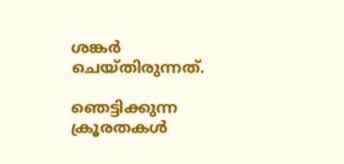ശങ്കര്‍ ചെയ്തിരുന്നത്.

ഞെട്ടിക്കുന്ന ക്രൂരതകൾ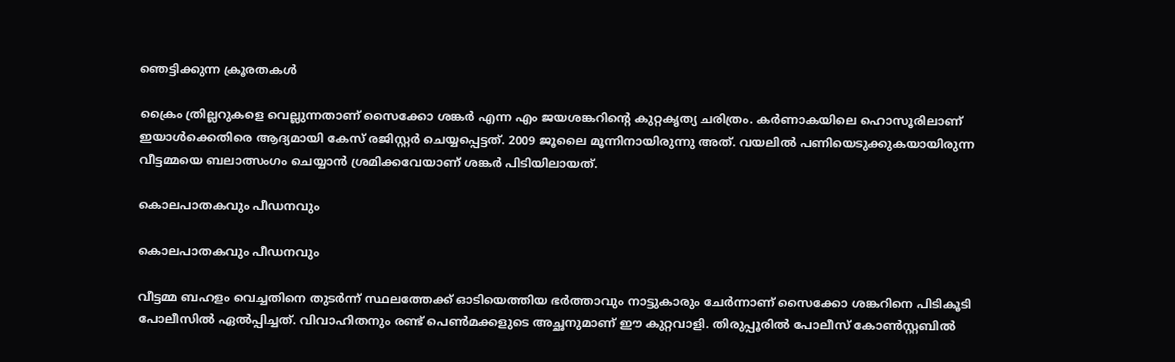ഞെട്ടിക്കുന്ന ക്രൂരതകൾ

ക്രൈം ത്രില്ലറുകളെ വെല്ലുന്നതാണ് സൈക്കോ ശങ്കര്‍ എന്ന എം ജയശങ്കറിന്റെ കുറ്റകൃത്യ ചരിത്രം. കര്‍ണാകയിലെ ഹൊസൂരിലാണ് ഇയാള്‍ക്കെതിരെ ആദ്യമായി കേസ് രജിസ്റ്റര്‍ ചെയ്യപ്പെട്ടത്. 2009 ജൂലൈ മൂന്നിനായിരുന്നു അത്. വയലില്‍ പണിയെടുക്കുകയായിരുന്ന വീട്ടമ്മയെ ബലാത്സംഗം ചെയ്യാന്‍ ശ്രമിക്കവേയാണ് ശങ്കര്‍ പിടിയിലായത്.

കൊലപാതകവും പീഡനവും

കൊലപാതകവും പീഡനവും

വീട്ടമ്മ ബഹളം വെച്ചതിനെ തുടര്‍ന്ന് സ്ഥലത്തേക്ക് ഓടിയെത്തിയ ഭര്‍ത്താവും നാട്ടുകാരും ചേര്‍ന്നാണ് സൈക്കോ ശങ്കറിനെ പിടികൂടി പോലീസില്‍ ഏല്‍പ്പിച്ചത്. വിവാഹിതനും രണ്ട് പെണ്‍മക്കളുടെ അച്ഛനുമാണ് ഈ കുറ്റവാളി. തിരുപ്പൂരില്‍ പോലീസ് കോണ്‍സ്റ്റബില്‍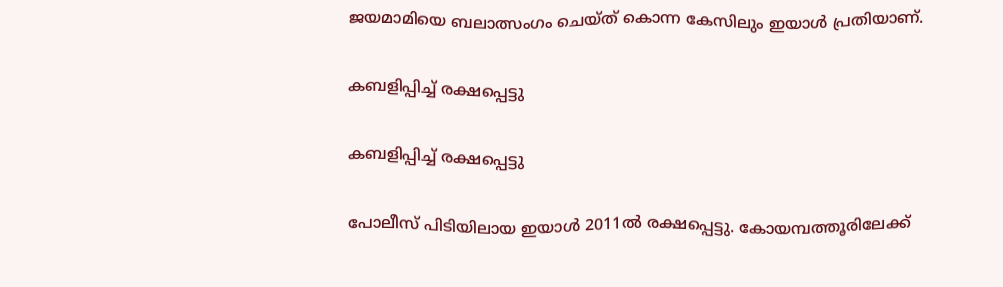ജയമാമിയെ ബലാത്സംഗം ചെയ്ത് കൊന്ന കേസിലും ഇയാള്‍ പ്രതിയാണ്.

കബളിപ്പിച്ച് രക്ഷപ്പെട്ടു

കബളിപ്പിച്ച് രക്ഷപ്പെട്ടു

പോലീസ് പിടിയിലായ ഇയാള്‍ 2011ല്‍ രക്ഷപ്പെട്ടു. കോയമ്പത്തൂരിലേക്ക്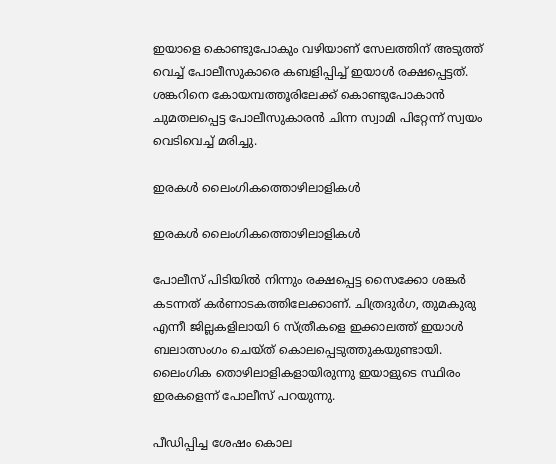ഇയാളെ കൊണ്ടുപോകും വഴിയാണ് സേലത്തിന് അടുത്ത് വെച്ച് പോലീസുകാരെ കബളിപ്പിച്ച് ഇയാള്‍ രക്ഷപ്പെട്ടത്. ശങ്കറിനെ കോയമ്പത്തൂരിലേക്ക് കൊണ്ടുപോകാന്‍ ചുമതലപ്പെട്ട പോലീസുകാരന്‍ ചിന്ന സ്വാമി പിറ്റേന്ന് സ്വയം വെടിവെച്ച് മരിച്ചു.

ഇരകൾ ലൈംഗികത്തൊഴിലാളികൾ

ഇരകൾ ലൈംഗികത്തൊഴിലാളികൾ

പോലീസ് പിടിയില്‍ നിന്നും രക്ഷപ്പെട്ട സൈക്കോ ശങ്കര്‍ കടന്നത് കര്‍ണാടകത്തിലേക്കാണ്. ചിത്രദുര്‍ഗ, തുമകുരു എന്നീ ജില്ലകളിലായി 6 സ്ത്രീകളെ ഇക്കാലത്ത് ഇയാള്‍ ബലാത്സംഗം ചെയ്ത് കൊലപ്പെടുത്തുകയുണ്ടായി. ലൈംഗിക തൊഴിലാളികളായിരുന്നു ഇയാളുടെ സ്ഥിരം ഇരകളെന്ന് പോലീസ് പറയുന്നു.

പീഡിപ്പിച്ച ശേഷം കൊല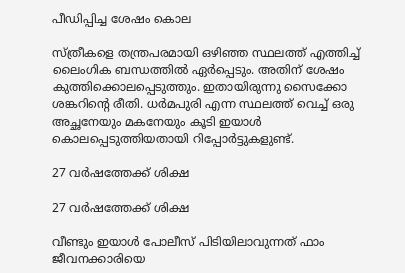പീഡിപ്പിച്ച ശേഷം കൊല

സ്ത്രീകളെ തന്ത്രപരമായി ഒഴിഞ്ഞ സ്ഥലത്ത് എത്തിച്ച് ലൈംഗിക ബന്ധത്തില്‍ ഏര്‍പ്പെടും. അതിന് ശേഷം കുത്തിക്കൊലപ്പെടുത്തും. ഇതായിരുന്നു സൈക്കോ ശങ്കറിന്റെ രീതി. ധര്‍മപുരി എന്ന സ്ഥലത്ത് വെച്ച് ഒരു അച്ഛനേയും മകനേയും കൂടി ഇയാള്‍ കൊലപ്പെടുത്തിയതായി റിപ്പോര്‍ട്ടുകളുണ്ട്.

27 വർഷത്തേക്ക് ശിക്ഷ

27 വർഷത്തേക്ക് ശിക്ഷ

വീണ്ടും ഇയാള്‍ പോലീസ് പിടിയിലാവുന്നത് ഫാം ജീവനക്കാരിയെ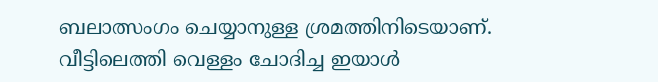ബലാത്സംഗം ചെയ്യാനുള്ള ശ്രമത്തിനിടെയാണ്. വീട്ടിലെത്തി വെള്ളം ചോദിച്ച ഇയാള്‍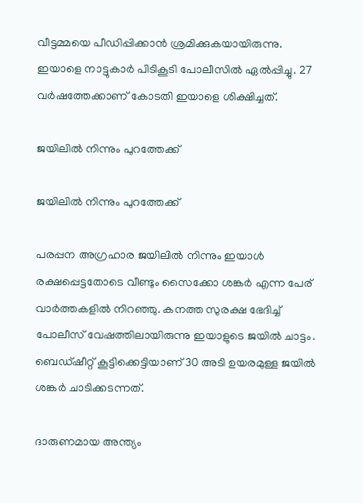വീട്ടമ്മയെ പീഡിപ്പിക്കാന്‍ ശ്രമിക്കുകയായിരുന്നു. ഇയാളെ നാട്ടുകാര്‍ പിടികൂടി പോലീസില്‍ ഏല്‍പ്പിച്ചു. 27 വര്‍ഷത്തേക്കാണ് കോടതി ഇയാളെ ശിക്ഷിച്ചത്.

ജയിലിൽ നിന്നും പുറത്തേക്ക്

ജയിലിൽ നിന്നും പുറത്തേക്ക്

പരപ്പന അഗ്രഹാര ജയിലില്‍ നിന്നും ഇയാള്‍ രക്ഷപ്പെട്ടതോടെ വീണ്ടും സൈക്കോ ശങ്കര്‍ എന്ന പേര് വാര്‍ത്തകളില്‍ നിറഞ്ഞു. കനത്ത സുരക്ഷ ഭേദിച്ച് പോലീസ് വേഷത്തിലായിരുന്നു ഇയാളുടെ ജയില്‍ ചാട്ടം. ബെഡ്ഷീറ്റ് കൂട്ടിക്കെട്ടിയാണ് 30 അടി ഉയരമുള്ള ജയില്‍ ശങ്കര്‍ ചാടിക്കടന്നത്.

ദാരുണമായ അന്ത്യം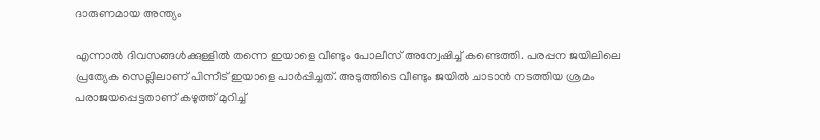ദാരുണമായ അന്ത്യം

എന്നാല്‍ ദിവസങ്ങള്‍ക്കുള്ളില്‍ തന്നെ ഇയാളെ വീണ്ടും പോലീസ് അന്വേഷിച്ച് കണ്ടെത്തി. പരപ്പന ജയിലിലെ പ്രത്യേക സെല്ലിലാണ് പിന്നീട് ഇയാളെ പാര്‍പ്പിച്ചത്. അടുത്തിടെ വീണ്ടും ജയില്‍ ചാടാന്‍ നടത്തിയ ശ്രമം പരാജയപ്പെട്ടതാണ് കഴുത്ത് മുറിച്ച്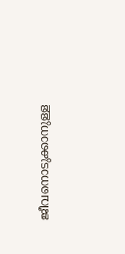ജീവനൊടുക്കാനുള്ള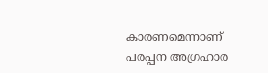കാരണമെന്നാണ് പരപ്പന അഗ്രഹാര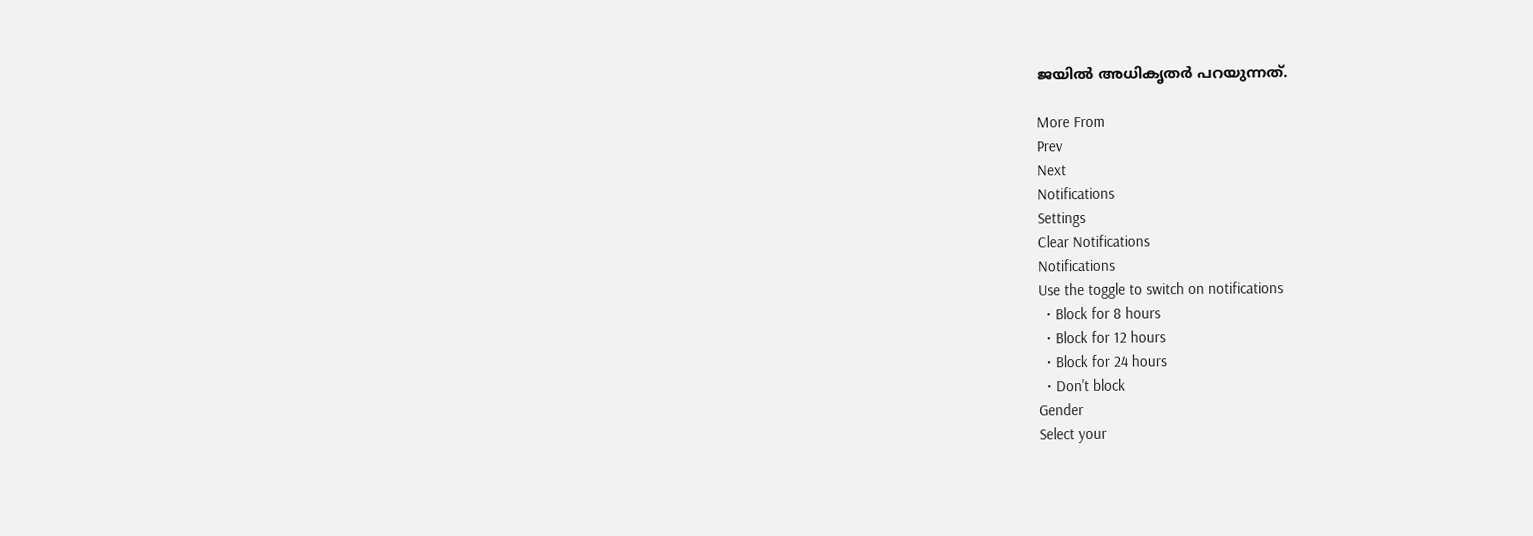ജയില്‍ അധികൃതര്‍ പറയുന്നത്.

More From
Prev
Next
Notifications
Settings
Clear Notifications
Notifications
Use the toggle to switch on notifications
  • Block for 8 hours
  • Block for 12 hours
  • Block for 24 hours
  • Don't block
Gender
Select your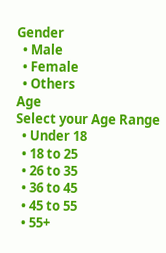Gender
  • Male
  • Female
  • Others
Age
Select your Age Range
  • Under 18
  • 18 to 25
  • 26 to 35
  • 36 to 45
  • 45 to 55
  • 55+